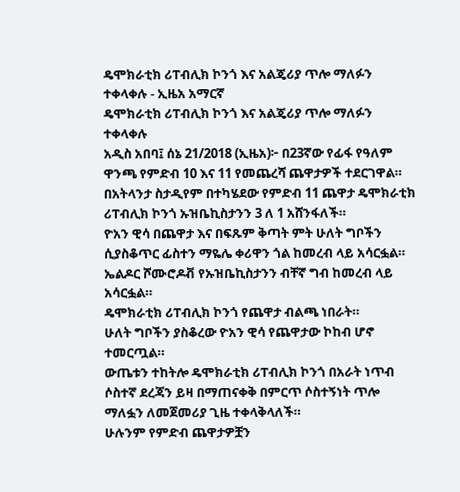ዴሞክራቲክ ሪፐብሊክ ኮንጎ እና አልጄሪያ ጥሎ ማለፉን ተቀላቀሉ - ኢዜአ አማርኛ
ዴሞክራቲክ ሪፐብሊክ ኮንጎ እና አልጄሪያ ጥሎ ማለፉን ተቀላቀሉ
አዲስ አበባ፤ ሰኔ 21/2018 (ኢዜአ)፦ በ23ኛው የፊፋ የዓለም ዋንጫ የምድብ 10 እና 11 የመጨረሻ ጨዋታዎች ተደርገዋል።
በአትላንታ ስታዲየም በተካሄደው የምድብ 11 ጨዋታ ዴሞክራቲክ ሪፐብሊክ ኮንጎ ኡዝቤኪስታንን 3 ለ 1 አሸንፋለች።
ዮአን ዊሳ በጨዋታ እና በፍጹም ቅጣት ምት ሁለት ግቦችን ሲያስቆጥር ፊስተን ማዬሌ ቀሪዋን ጎል ከመረብ ላይ አሳርፏል።
ኤልዶር ሾሙሮዶቭ የኡዝቤኪስታንን ብቸኛ ግብ ከመረብ ላይ አሳርፏል።
ዴሞክራቲክ ሪፐብሊክ ኮንጎ የጨዋታ ብልጫ ነበራት።
ሁለት ግቦችን ያስቆረው ዮአን ዊሳ የጨዋታው ኮከብ ሆኖ ተመርጧል።
ውጤቱን ተከትሎ ዴሞክራቲክ ሪፐብሊክ ኮንጎ በአራት ነጥብ ሶስተኛ ደረጃን ይዛ በማጠናቀቅ በምርጥ ሶስተኝነት ጥሎ ማለፏን ለመጀመሪያ ጊዜ ተቀላቅላለች።
ሁሉንም የምድብ ጨዋታዎቿን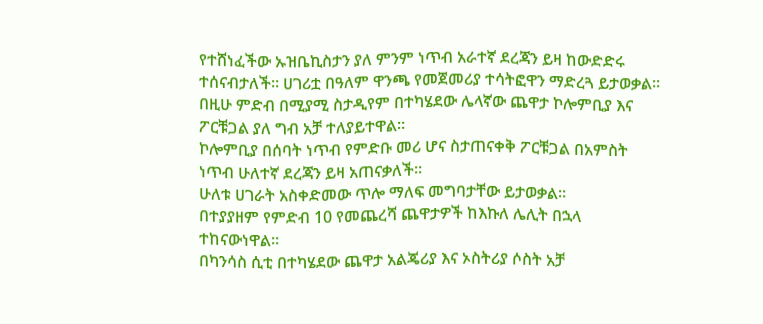የተሸነፈችው ኡዝቤኪስታን ያለ ምንም ነጥብ አራተኛ ደረጃን ይዛ ከውድድሩ ተሰናብታለች። ሀገሪቷ በዓለም ዋንጫ የመጀመሪያ ተሳትፎዋን ማድረጓ ይታወቃል።
በዚሁ ምድብ በሚያሚ ስታዲየም በተካሄደው ሌላኛው ጨዋታ ኮሎምቢያ እና ፖርቹጋል ያለ ግብ አቻ ተለያይተዋል።
ኮሎምቢያ በሰባት ነጥብ የምድቡ መሪ ሆና ስታጠናቀቅ ፖርቹጋል በአምስት ነጥብ ሁለተኛ ደረጃን ይዛ አጠናቃለች።
ሁለቱ ሀገራት አስቀድመው ጥሎ ማለፍ መግባታቸው ይታወቃል።
በተያያዘም የምድብ 10 የመጨረሻ ጨዋታዎች ከእኩለ ሌሊት በኋላ ተከናውነዋል።
በካንሳስ ሲቲ በተካሄደው ጨዋታ አልጄሪያ እና ኦስትሪያ ሶስት አቻ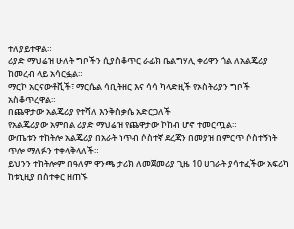ተለያይተዋል።
ሪያድ ማህሬዝ ሁለት ግቦችን ሲያስቆጥር ራፊክ ቤልግሃሊ ቀሪዋን ጎል ለአልጄሪያ ከመረብ ላይ አሳርፏል።
ማርኮ አርናውቶቪች፣ ማርሴል ሳቢትዘር እና ሳሳ ካላድዚች የኦስትሪያን ግቦች አስቆጥረዋል።
በጨዋታው አልጄሪያ የተሻለ እንቅስቃሴ አድርጋለች
የአልጄሪያው አምበል ሪያድ ማህሬዝ የጨዋታው ኮከብ ሆኖ ተመርጧል።
ውጤቱን ተከትሎ አልጄሪያ በአራት ነጥብ ሶስተኛ ደረጃን በመያዝ በምርጥ ሶስተኝነት ጥሎ ማለፉን ተቀላቅላለች።
ይህንን ተከትሎም በዓለም ዋንጫ ታሪክ ለመጀመሪያ ጊዜ 10 ሀገራት ያሳተፈችው አፍሪካ ከቱኒዚያ በስተቀር ዘጠኙ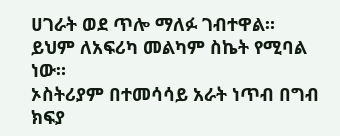ሀገራት ወደ ጥሎ ማለፉ ገብተዋል።
ይህም ለአፍሪካ መልካም ስኬት የሚባል ነው።
ኦስትሪያም በተመሳሳይ አራት ነጥብ በግብ ክፍያ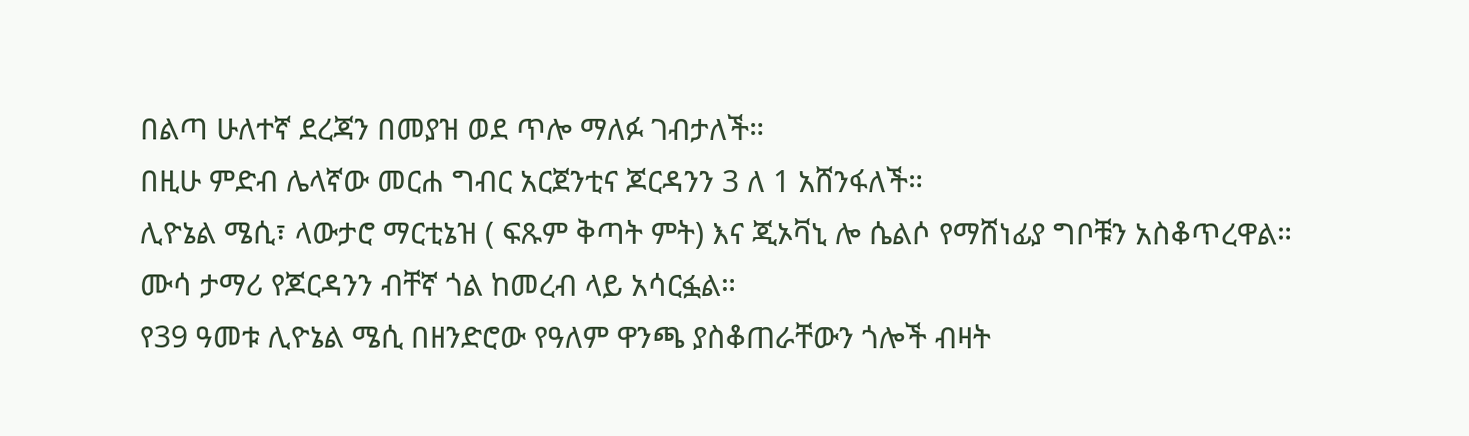በልጣ ሁለተኛ ደረጃን በመያዝ ወደ ጥሎ ማለፉ ገብታለች።
በዚሁ ምድብ ሌላኛው መርሐ ግብር አርጀንቲና ጆርዳንን 3 ለ 1 አሸንፋለች።
ሊዮኔል ሜሲ፣ ላውታሮ ማርቲኔዝ ( ፍጹም ቅጣት ምት) እና ጂኦቫኒ ሎ ሴልሶ የማሸነፊያ ግቦቹን አስቆጥረዋል።
ሙሳ ታማሪ የጆርዳንን ብቸኛ ጎል ከመረብ ላይ አሳርፏል።
የ39 ዓመቱ ሊዮኔል ሜሲ በዘንድሮው የዓለም ዋንጫ ያስቆጠራቸውን ጎሎች ብዛት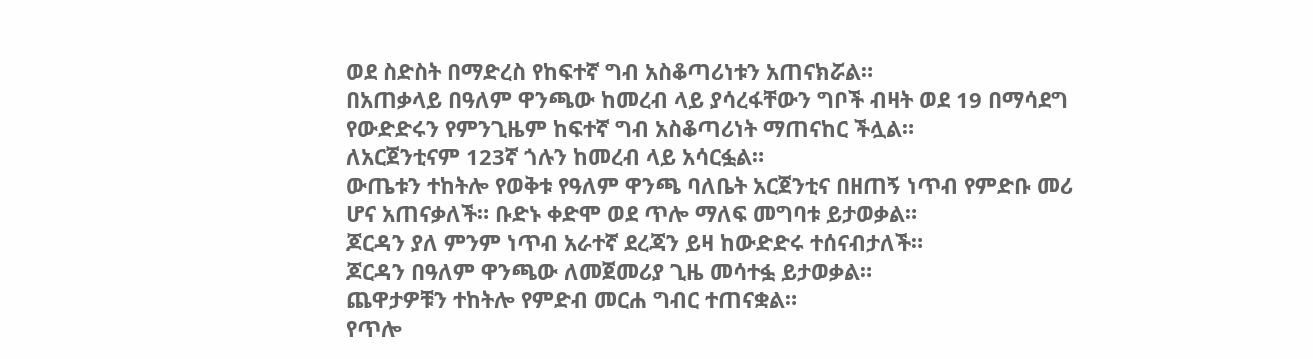ወደ ስድስት በማድረስ የከፍተኛ ግብ አስቆጣሪነቱን አጠናክሯል።
በአጠቃላይ በዓለም ዋንጫው ከመረብ ላይ ያሳረፋቸውን ግቦች ብዛት ወደ 19 በማሳደግ የውድድሩን የምንጊዜም ከፍተኛ ግብ አስቆጣሪነት ማጠናከር ችሏል።
ለአርጀንቲናም 123ኛ ጎሉን ከመረብ ላይ አሳርፏል።
ውጤቱን ተከትሎ የወቅቱ የዓለም ዋንጫ ባለቤት አርጀንቲና በዘጠኝ ነጥብ የምድቡ መሪ ሆና አጠናቃለች። ቡድኑ ቀድሞ ወደ ጥሎ ማለፍ መግባቱ ይታወቃል።
ጆርዳን ያለ ምንም ነጥብ አራተኛ ደረጃን ይዛ ከውድድሩ ተሰናብታለች።
ጆርዳን በዓለም ዋንጫው ለመጀመሪያ ጊዜ መሳተፏ ይታወቃል።
ጨዋታዎቹን ተከትሎ የምድብ መርሐ ግብር ተጠናቋል።
የጥሎ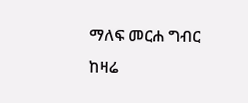ማለፍ መርሐ ግብር ከዛሬ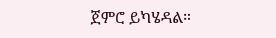ጀምሮ ይካሄዳል።